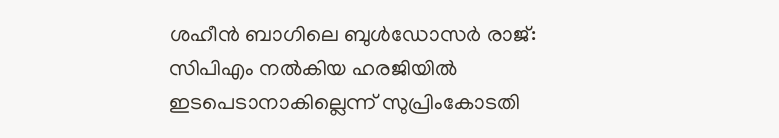ശഹീന്‍ ബാഗിലെ ബുൾഡോസർ രാജ്: സിപിഎം നല്‍കിയ ഹരജിയില്‍ ഇടപെടാനാകില്ലെന്ന് സുപ്രിംകോടതി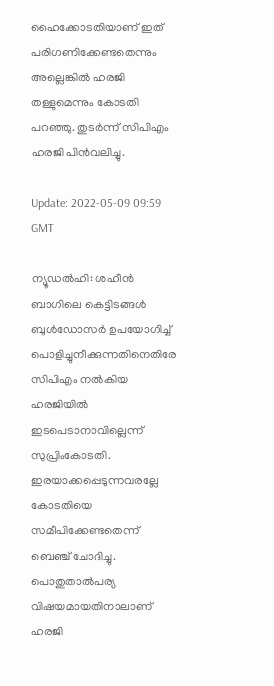ഹൈക്കോടതിയാണ് ഇത് പരിഗണിക്കേണ്ടതെന്നും അല്ലെങ്കിൽ ഹരജി തള്ളുമെന്നും കോടതി പറഞ്ഞു. തുടർന്ന് സിപിഎം ഹരജി പിൻവലിച്ചു.

Update: 2022-05-09 09:59 GMT

ന്യൂഡൽഹി: ശഹീൻ ബാഗിലെ കെട്ടിടങ്ങൾ ബുൾഡോസർ ഉപയോഗിച്ച് പൊളിച്ചുനീക്കുന്നതിനെതിരേ സിപിഎം നൽകിയ ഹരജിയിൽ ഇടപെടാനാവില്ലെന്ന് സുപ്രിംകോടതി. ഇരയാക്കപ്പെടുന്നവരല്ലേ കോടതിയെ സമീപിക്കേണ്ടതെന്ന് ബെഞ്ച് ചോദിച്ചു. പൊതുതാൽപര്യ വിഷയമായതിനാലാണ് ഹരജി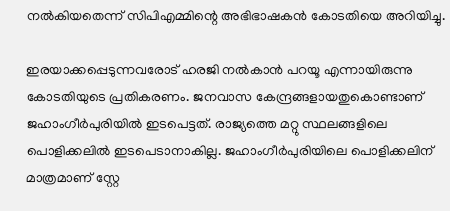നൽകിയതെന്ന് സിപിഎമ്മിന്റെ അഭിഭാഷകൻ കോടതിയെ അറിയിച്ചു.

ഇരയാക്കപ്പെടുന്നവരോട് ഹരജി നൽകാൻ പറയൂ എന്നായിരുന്നു കോടതിയുടെ പ്രതികരണം. ജനവാസ കേന്ദ്രങ്ങളായതുകൊണ്ടാണ് ജഹാംഗീർപുരിയിൽ ഇടപെട്ടത്. രാജ്യത്തെ മറ്റു സ്ഥലങ്ങളിലെ പൊളിക്കലിൽ ഇടപെടാനാകില്ല. ജഹാംഗീർപുരിയിലെ പൊളിക്കലിന് മാത്രമാണ് സ്റ്റേ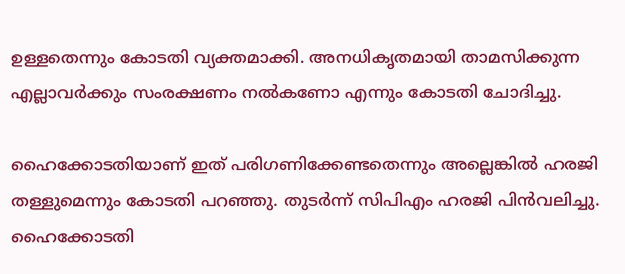ഉള്ളതെന്നും കോടതി വ്യക്തമാക്കി. അനധികൃതമായി താമസിക്കുന്ന എല്ലാവർക്കും സംരക്ഷണം നൽകണോ എന്നും കോടതി ചോദിച്ചു.

ഹൈക്കോടതിയാണ് ഇത് പരിഗണിക്കേണ്ടതെന്നും അല്ലെങ്കിൽ ഹരജി തള്ളുമെന്നും കോടതി പറഞ്ഞു. തുടർന്ന് സിപിഎം ഹരജി പിൻവലിച്ചു. ഹൈക്കോടതി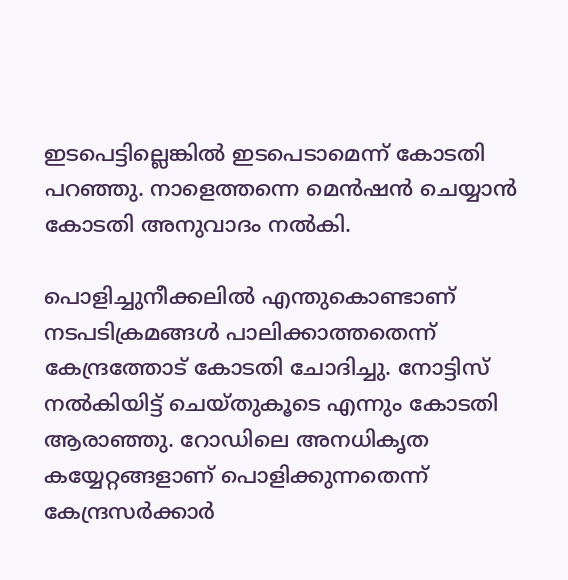ഇടപെട്ടില്ലെങ്കിൽ ഇടപെടാമെന്ന് കോടതി പറഞ്ഞു. നാളെത്തന്നെ മെൻഷൻ ചെയ്യാൻ കോടതി അനുവാദം നൽകി.

പൊളിച്ചുനീക്കലിൽ എന്തുകൊണ്ടാണ് നടപടിക്രമങ്ങൾ പാലിക്കാത്തതെന്ന് കേന്ദ്രത്തോട് കോടതി ചോദിച്ചു. നോട്ടിസ് നൽകിയിട്ട് ചെയ്തുകൂടെ എന്നും കോടതി ആരാഞ്ഞു. റോഡിലെ അനധികൃത കയ്യേറ്റങ്ങളാണ് പൊളിക്കുന്നതെന്ന് കേന്ദ്രസർക്കാർ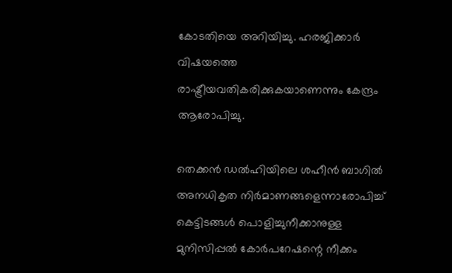കോടതിയെ അറിയിച്ചു. ഹരജിക്കാർ വിഷയത്തെ രാഷ്ട്രീയവതികരിക്കുകയാണെന്നും കേന്ദ്രം ആരോപിച്ചു.

തെക്കന്‍ ഡല്‍ഹിയിലെ ശഹീന്‍ ബാഗില്‍ അനധികൃത നിര്‍മാണങ്ങളെന്നാരോപിച്ച് കെട്ടിടങ്ങൾ പൊളിച്ചുനീക്കാനുള്ള മുനിസിപ്പല്‍ കോര്‍പറേഷന്റെ നീക്കം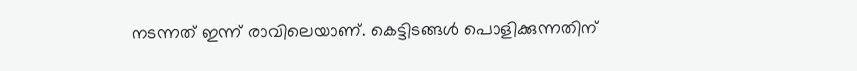നടന്നത് ഇന്ന് രാവിലെയാണ്. കെട്ടിടങ്ങള്‍ പൊളിക്കുന്നതിന്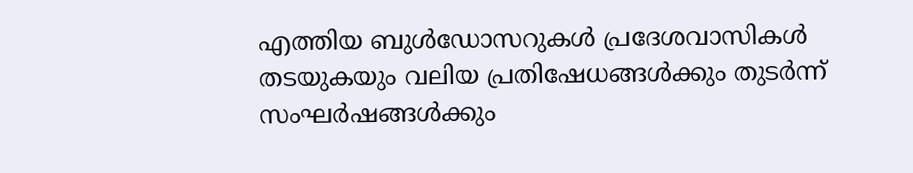എത്തിയ ബുള്‍ഡോസറുകള്‍ പ്രദേശവാസികള്‍ തടയുകയും വലിയ പ്രതിഷേധങ്ങൾക്കും തുടർന്ന് സംഘർഷങ്ങൾക്കും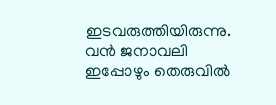ഇടവരുത്തിയിരുന്നു. വന്‍ ജനാവലി ഇപ്പോഴും തെരുവില്‍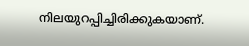നിലയുറപ്പിച്ചിരിക്കുകയാണ്.